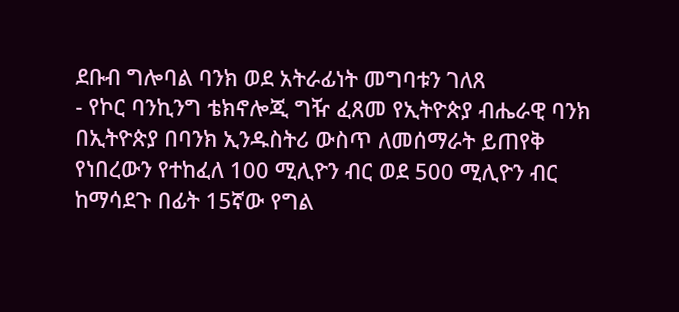ደቡብ ግሎባል ባንክ ወደ አትራፊነት መግባቱን ገለጸ
- የኮር ባንኪንግ ቴክኖሎጂ ግዥ ፈጸመ የኢትዮጵያ ብሔራዊ ባንክ በኢትዮጵያ በባንክ ኢንዱስትሪ ውስጥ ለመሰማራት ይጠየቅ የነበረውን የተከፈለ 100 ሚሊዮን ብር ወደ 500 ሚሊዮን ብር ከማሳደጉ በፊት 15ኛው የግል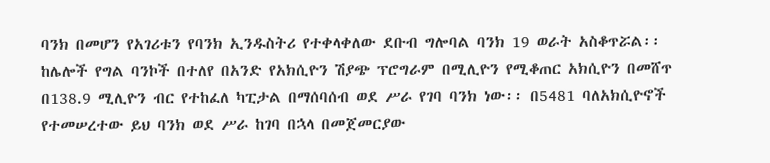ባንክ በመሆን የአገሪቱን የባንክ ኢንዱስትሪ የተቀላቀለው ደቡብ ግሎባል ባንክ 19 ወራት አስቆጥሯል፡፡ ከሌሎች የግል ባንኮች በተለየ በአንድ የአክሲዮን ሽያጭ ፕሮግራም በሚሊዮን የሚቆጠር አክሲዮን በመሸጥ በ138.9 ሚሊዮን ብር የተከፈለ ካፒታል በማሰባሰብ ወደ ሥራ የገባ ባንክ ነው፡፡ በ5481 ባለአክሲዮኖች የተመሠረተው ይህ ባንክ ወደ ሥራ ከገባ በኋላ በመጀመርያው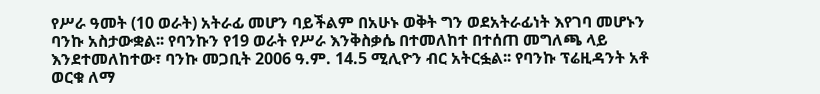የሥራ ዓመት (10 ወራት) አትራፊ መሆን ባይችልም በአሁኑ ወቅት ግን ወደአትራፊነት እየገባ መሆኑን ባንኩ አስታውቋል፡፡ የባንኩን የ19 ወራት የሥራ እንቅስቃሴ በተመለከተ በተሰጠ መግለጫ ላይ እንደተመለከተው፣ ባንኩ መጋቢት 2006 ዓ.ም. 14.5 ሚሊዮን ብር አትርፏል፡፡ የባንኩ ፕሬዚዳንት አቶ ወርቁ ለማ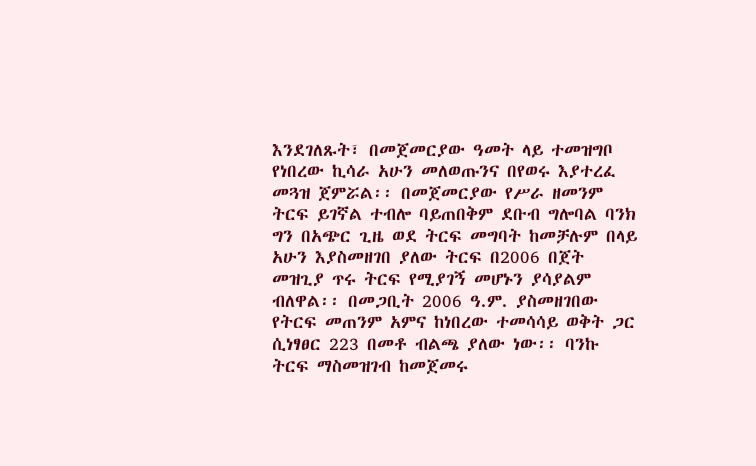እንደገለጹት፣ በመጀመርያው ዓመት ላይ ተመዝግቦ የነበረው ኪሳራ አሁን መለወጡንና በየወሩ እያተረፈ መጓዝ ጀምሯል፡፡ በመጀመርያው የሥራ ዘመንም ትርፍ ይገኛል ተብሎ ባይጠበቅም ደቡብ ግሎባል ባንክ ግን በአጭር ጊዜ ወደ ትርፍ መግባት ከመቻሉም በላይ አሁን እያስመዘገበ ያለው ትርፍ በ2006 በጀት መዝጊያ ጥሩ ትርፍ የሚያገኝ መሆኑን ያሳያልም ብለዋል፡፡ በመጋቢት 2006 ዓ.ም. ያስመዘገበው የትርፍ መጠንም አምና ከነበረው ተመሳሳይ ወቅት ጋር ሲነፃፀር 223 በመቶ ብልጫ ያለው ነው፡፡ ባንኩ ትርፍ ማስመዝገብ ከመጀመሩ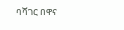ባሻገር በዋና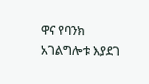ዋና የባንክ አገልግሎቱ እያደገ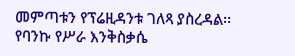መምጣቱን የፕሬዚዳንቱ ገለጻ ያስረዳል፡፡ የባንኩ የሥራ እንቅስቃሴ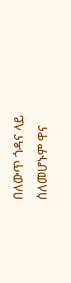በለውጥ ጎዳና ላይ ስለመሆኑም ዋና